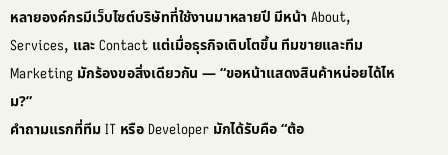หลายองค์กรมีเว็บไซต์บริษัทที่ใช้งานมาหลายปี มีหน้า About, Services, และ Contact แต่เมื่อธุรกิจเติบโตขึ้น ทีมขายและทีม Marketing มักร้องขอสิ่งเดียวกัน — “ขอหน้าแสดงสินค้าหน่อยได้ไหม?”
คำถามแรกที่ทีม IT หรือ Developer มักได้รับคือ “ต้อ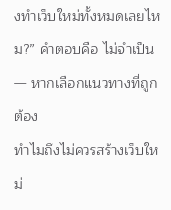งทำเว็บใหม่ทั้งหมดเลยไหม?” คำตอบคือ ไม่จำเป็น — หากเลือกแนวทางที่ถูกต้อง
ทำไมถึงไม่ควรสร้างเว็บใหม่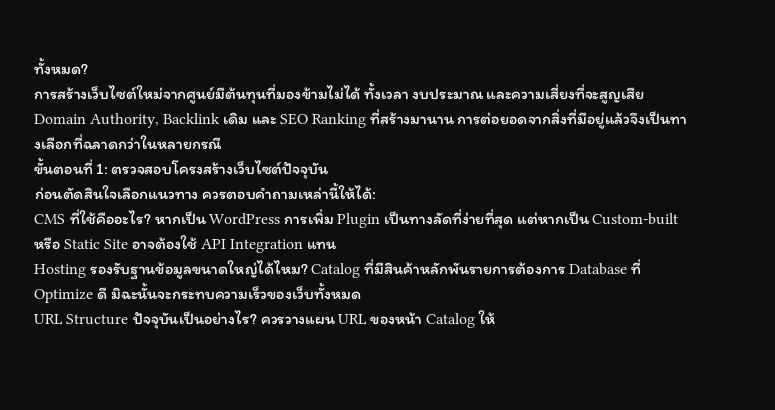ทั้งหมด?
การสร้างเว็บไซต์ใหม่จากศูนย์มีต้นทุนที่มองข้ามไม่ได้ ทั้งเวลา งบประมาณ และความเสี่ยงที่จะสูญเสีย Domain Authority, Backlink เดิม และ SEO Ranking ที่สร้างมานาน การต่อยอดจากสิ่งที่มีอยู่แล้วจึงเป็นทางเลือกที่ฉลาดกว่าในหลายกรณี
ขั้นตอนที่ 1: ตรวจสอบโครงสร้างเว็บไซต์ปัจจุบัน
ก่อนตัดสินใจเลือกแนวทาง ควรตอบคำถามเหล่านี้ให้ได้:
CMS ที่ใช้คืออะไร? หากเป็น WordPress การเพิ่ม Plugin เป็นทางลัดที่ง่ายที่สุด แต่หากเป็น Custom-built หรือ Static Site อาจต้องใช้ API Integration แทน
Hosting รองรับฐานข้อมูลขนาดใหญ่ได้ไหม? Catalog ที่มีสินค้าหลักพันรายการต้องการ Database ที่ Optimize ดี มิฉะนั้นจะกระทบความเร็วของเว็บทั้งหมด
URL Structure ปัจจุบันเป็นอย่างไร? ควรวางแผน URL ของหน้า Catalog ให้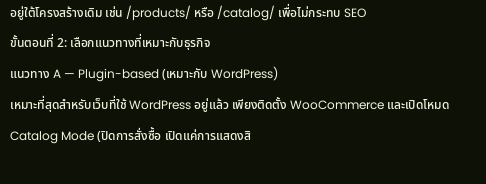อยู่ใต้โครงสร้างเดิม เช่น /products/ หรือ /catalog/ เพื่อไม่กระทบ SEO
ขั้นตอนที่ 2: เลือกแนวทางที่เหมาะกับธุรกิจ
แนวทาง A — Plugin-based (เหมาะกับ WordPress)
เหมาะที่สุดสำหรับเว็บที่ใช้ WordPress อยู่แล้ว เพียงติดตั้ง WooCommerce และเปิดโหมด Catalog Mode (ปิดการสั่งซื้อ เปิดแค่การแสดงสิ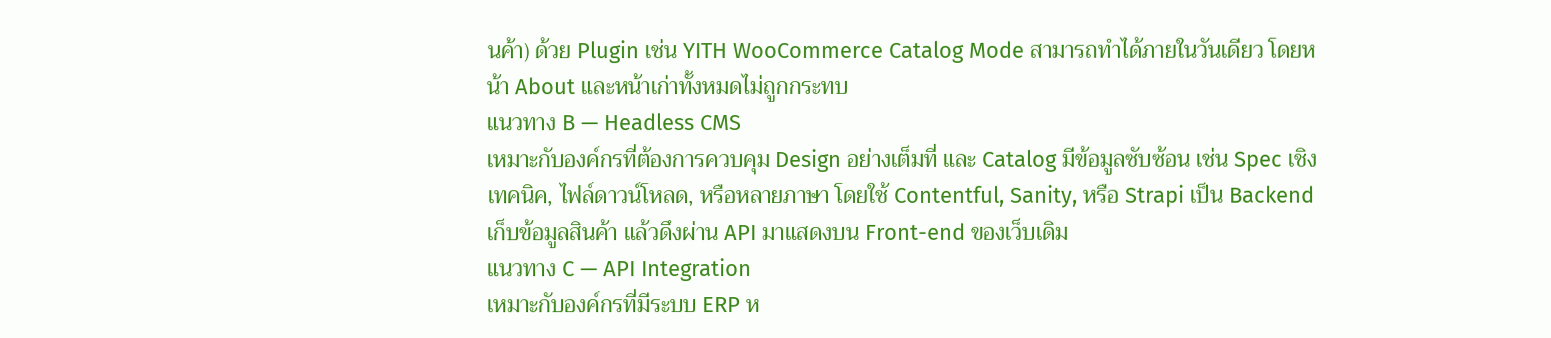นค้า) ด้วย Plugin เช่น YITH WooCommerce Catalog Mode สามารถทำได้ภายในวันเดียว โดยหน้า About และหน้าเก่าทั้งหมดไม่ถูกกระทบ
แนวทาง B — Headless CMS
เหมาะกับองค์กรที่ต้องการควบคุม Design อย่างเต็มที่ และ Catalog มีข้อมูลซับซ้อน เช่น Spec เชิงเทคนิค, ไฟล์ดาวน์โหลด, หรือหลายภาษา โดยใช้ Contentful, Sanity, หรือ Strapi เป็น Backend เก็บข้อมูลสินค้า แล้วดึงผ่าน API มาแสดงบน Front-end ของเว็บเดิม
แนวทาง C — API Integration
เหมาะกับองค์กรที่มีระบบ ERP ห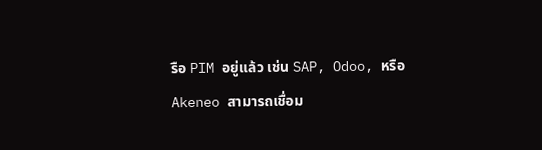รือ PIM อยู่แล้ว เช่น SAP, Odoo, หรือ Akeneo สามารถเชื่อม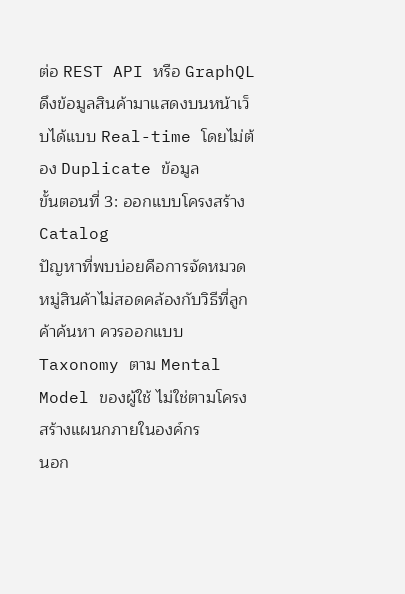ต่อ REST API หรือ GraphQL ดึงข้อมูลสินค้ามาแสดงบนหน้าเว็บได้แบบ Real-time โดยไม่ต้อง Duplicate ข้อมูล
ขั้นตอนที่ 3: ออกแบบโครงสร้าง Catalog
ปัญหาที่พบบ่อยคือการจัดหมวดหมู่สินค้าไม่สอดคล้องกับวิธีที่ลูกค้าค้นหา ควรออกแบบ Taxonomy ตาม Mental Model ของผู้ใช้ ไม่ใช่ตามโครงสร้างแผนกภายในองค์กร
นอก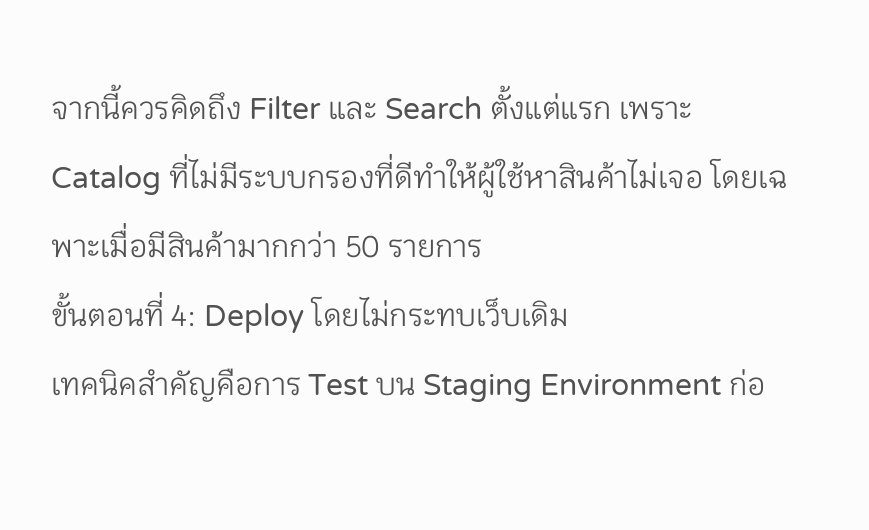จากนี้ควรคิดถึง Filter และ Search ตั้งแต่แรก เพราะ Catalog ที่ไม่มีระบบกรองที่ดีทำให้ผู้ใช้หาสินค้าไม่เจอ โดยเฉพาะเมื่อมีสินค้ามากกว่า 50 รายการ
ขั้นตอนที่ 4: Deploy โดยไม่กระทบเว็บเดิม
เทคนิคสำคัญคือการ Test บน Staging Environment ก่อ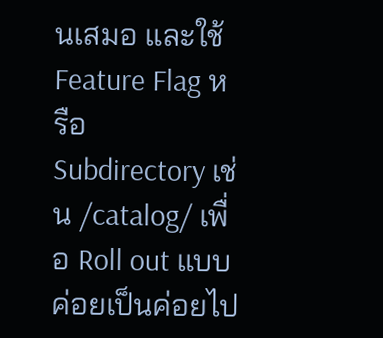นเสมอ และใช้ Feature Flag หรือ Subdirectory เช่น /catalog/ เพื่อ Roll out แบบค่อยเป็นค่อยไป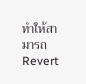ทำให้สามารถ Revert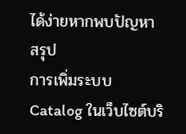ได้ง่ายหากพบปัญหา
สรุป
การเพิ่มระบบ Catalog ในเว็บไซต์บริ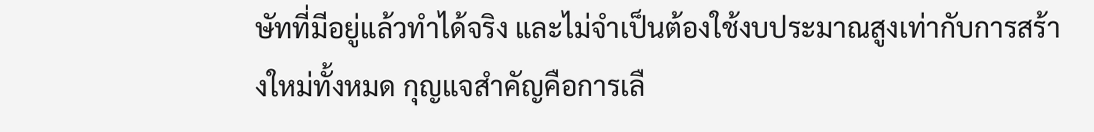ษัทที่มีอยู่แล้วทำได้จริง และไม่จำเป็นต้องใช้งบประมาณสูงเท่ากับการสร้างใหม่ทั้งหมด กุญแจสำคัญคือการเลื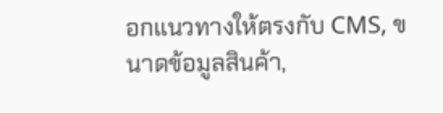อกแนวทางให้ตรงกับ CMS, ขนาดข้อมูลสินค้า,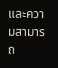และความสามารถ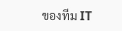ของทีม IT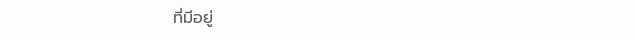ที่มีอยู่